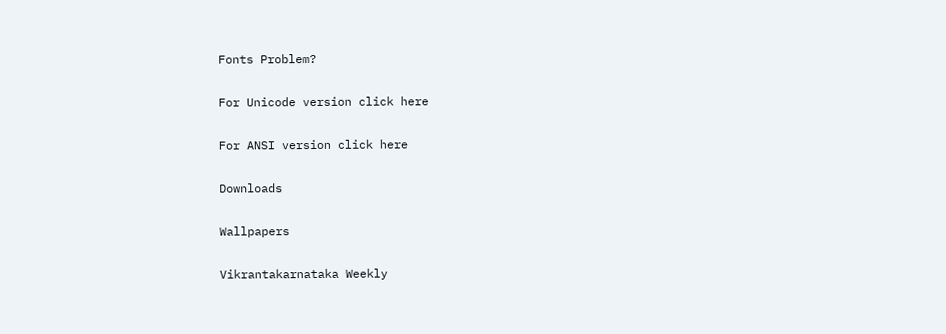Fonts Problem?

For Unicode version click here

For ANSI version click here

Downloads

Wallpapers

Vikrantakarnataka Weekly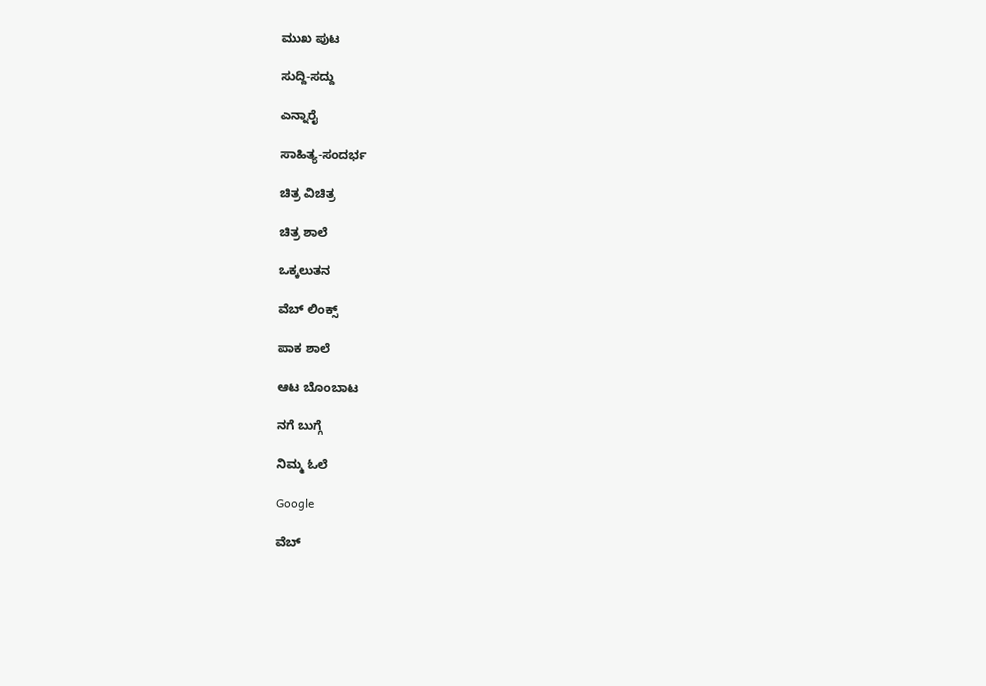ಮುಖ ಪುಟ

ಸುದ್ದಿ-ಸದ್ದು

ಎನ್ನಾರೈ

ಸಾಹಿತ್ಯ-ಸಂದರ್ಭ

ಚಿತ್ರ ವಿಚಿತ್ರ

ಚಿತ್ರ ಶಾಲೆ

ಒಕ್ಕಲುತನ

ವೆಬ್ ಲಿಂಕ್ಸ್

ಪಾಕ ಶಾಲೆ

ಆಟ ಬೊಂಬಾಟ

ನಗೆ ಬುಗ್ಗೆ

ನಿಮ್ಮ ಓಲೆ

Google

ವೆಬ್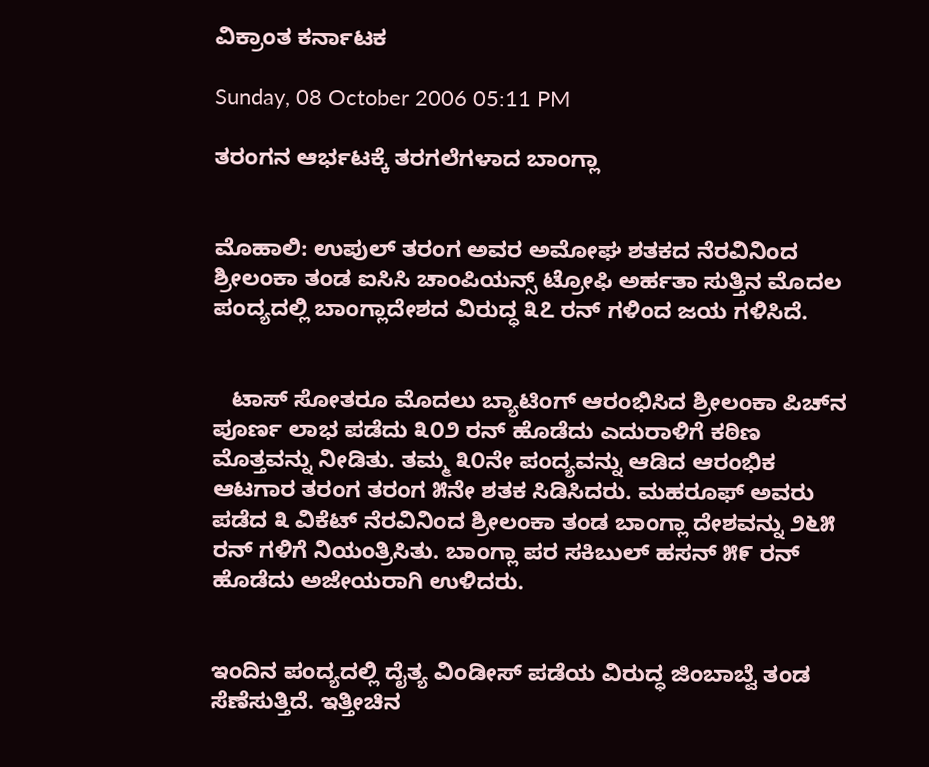ವಿಕ್ರಾಂತ ಕರ್ನಾಟಕ

Sunday, 08 October 2006 05:11 PM

ತರಂಗನ ಆರ್ಭಟಕ್ಕೆ ತರಗಲೆಗಳಾದ ಬಾಂಗ್ಲಾ


ಮೊಹಾಲಿ: ಉಪುಲ್ ತರಂಗ ಅವರ ಅಮೋಘ ಶತಕದ ನೆರವಿನಿಂದ ಶ್ರೀಲಂಕಾ ತಂಡ ಐಸಿಸಿ ಚಾಂಪಿಯನ್ಸ್ ಟ್ರೋಫಿ ಅರ್ಹತಾ ಸುತ್ತಿನ ಮೊದಲ ಪಂದ್ಯದಲ್ಲಿ ಬಾಂಗ್ಲಾದೇಶದ ವಿರುದ್ಧ ೩೭ ರನ್ ಗಳಿಂದ ಜಯ ಗಳಿಸಿದೆ.


   ಟಾಸ್ ಸೋತರೂ ಮೊದಲು ಬ್ಯಾಟಿಂಗ್ ಆರಂಭಿಸಿದ ಶ್ರೀಲಂಕಾ ಪಿಚ್‌ನ ಪೂರ್ಣ ಲಾಭ ಪಡೆದು ೩೦೨ ರನ್ ಹೊಡೆದು ಎದುರಾಳಿಗೆ ಕಠಿಣ ಮೊತ್ತವನ್ನು ನೀಡಿತು. ತಮ್ಮ ೩೦ನೇ ಪಂದ್ಯವನ್ನು ಆಡಿದ ಆರಂಭಿಕ ಆಟಗಾರ ತರಂಗ ತರಂಗ ೫ನೇ ಶತಕ ಸಿಡಿಸಿದರು. ಮಹರೂಫ್ ಅವರು ಪಡೆದ ೩ ವಿಕೆಟ್ ನೆರವಿನಿಂದ ಶ್ರೀಲಂಕಾ ತಂಡ ಬಾಂಗ್ಲಾ ದೇಶವನ್ನು ೨೬೫ ರನ್ ಗಳಿಗೆ ನಿಯಂತ್ರಿಸಿತು. ಬಾಂಗ್ಲಾ ಪರ ಸಕಿಬುಲ್ ಹಸನ್ ೫೯ ರನ್ ಹೊಡೆದು ಅಜೇಯರಾಗಿ ಉಳಿದರು.


ಇಂದಿನ ಪಂದ್ಯದಲ್ಲಿ ದೈತ್ಯ ವಿಂಡೀಸ್ ಪಡೆಯ ವಿರುದ್ಧ ಜಿಂಬಾಬ್ವೆ ತಂಡ ಸೆಣೆಸುತ್ತಿದೆ. ಇತ್ತೀಚಿನ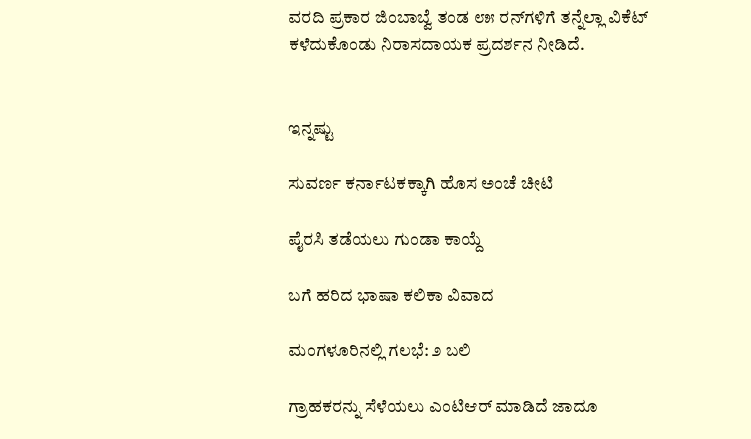ವರದಿ ಪ್ರಕಾರ ಜಿಂಬಾಬ್ವೆ ತಂಡ ೮೫ ರನ್‌ಗಳಿಗೆ ತನ್ನೆಲ್ಲಾ ವಿಕೆಟ್ ಕಳೆದುಕೊಂಡು ನಿರಾಸದಾಯಕ ಪ್ರದರ್ಶನ ನೀಡಿದೆ.


ಇನ್ನಷ್ಟು

ಸುವರ್ಣ ಕರ್ನಾಟಕಕ್ಕಾಗಿ ಹೊಸ ಅಂಚೆ ಚೀಟಿ

ಪೈರಸಿ ತಡೆಯಲು ಗುಂಡಾ ಕಾಯ್ದೆ

ಬಗೆ ಹರಿದ ಭಾಷಾ ಕಲಿಕಾ ವಿವಾದ

ಮಂಗಳೂರಿನಲ್ಲಿ ಗಲಭೆ: ೨ ಬಲಿ

ಗ್ರಾಹಕರನ್ನು ಸೆಳೆಯಲು ಎಂಟಿಆರ್ ಮಾಡಿದೆ ಜಾದೂ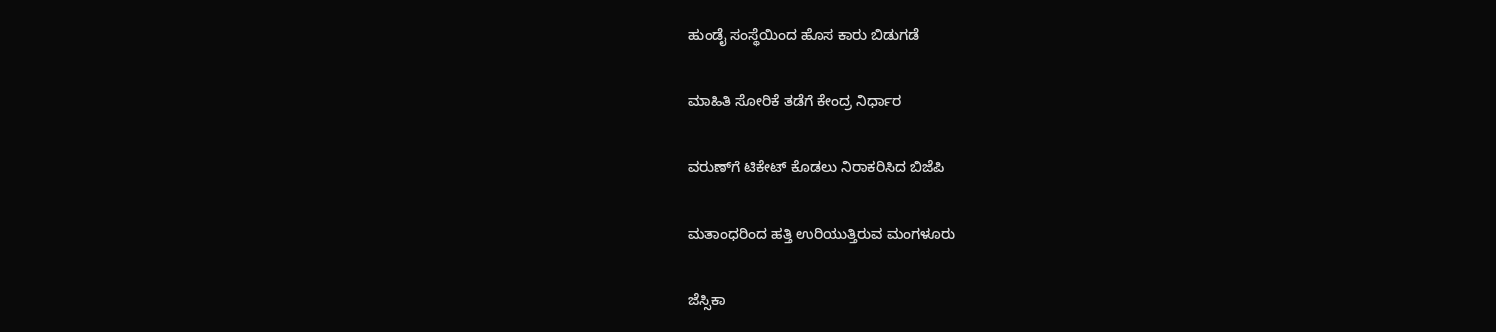ಹುಂಡೈ ಸಂಸ್ಥೆಯಿಂದ ಹೊಸ ಕಾರು ಬಿಡುಗಡೆ

ಮಾಹಿತಿ ಸೋರಿಕೆ ತಡೆಗೆ ಕೇಂದ್ರ ನಿರ್ಧಾರ

ವರುಣ್‌ಗೆ ಟಿಕೇಟ್ ಕೊಡಲು ನಿರಾಕರಿಸಿದ ಬಿಜೆಪಿ

ಮತಾಂಧರಿಂದ ಹತ್ತಿ ಉರಿಯುತ್ತಿರುವ ಮಂಗಳೂರು

ಜೆಸ್ಸಿಕಾ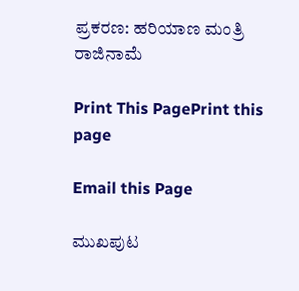ಪ್ರಕರಣ: ಹರಿಯಾಣ ಮಂತ್ರಿ ರಾಜಿನಾಮೆ

Print This PagePrint this page

Email this Page

ಮುಖಪುಟ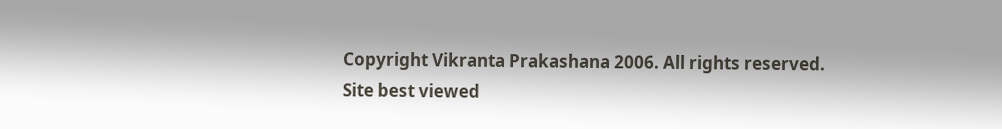Copyright Vikranta Prakashana 2006. All rights reserved.
Site best viewed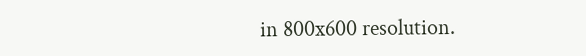in 800x600 resolution.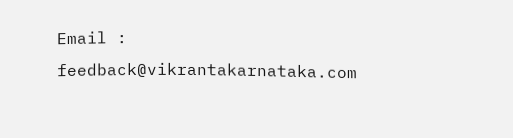Email : feedback@vikrantakarnataka.com